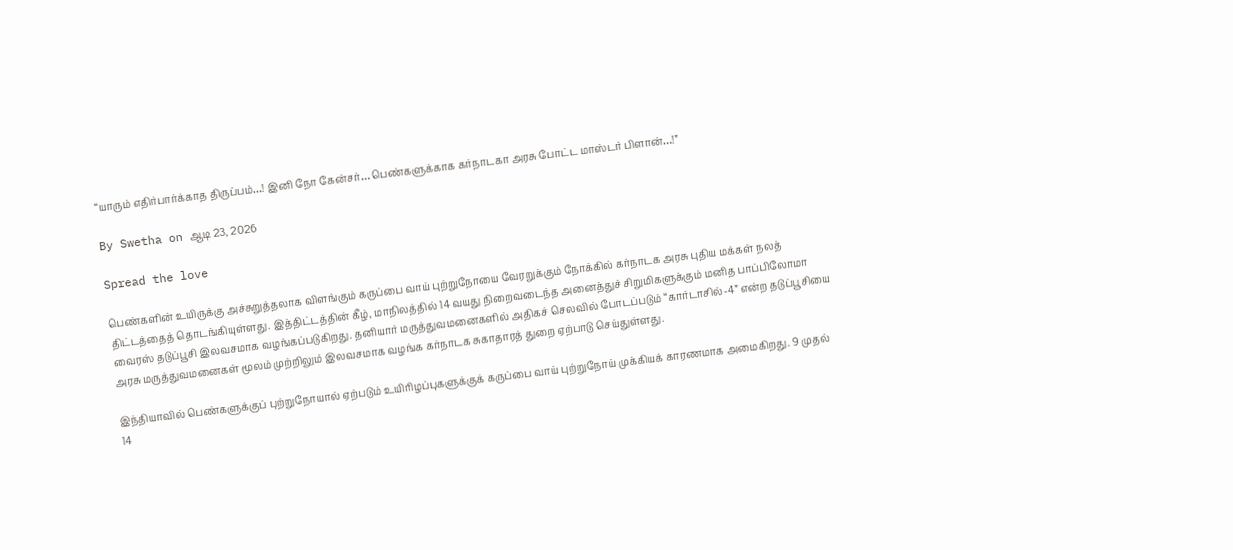“யாரும் எதிர்பார்க்காத திருப்பம்…! இனி நோ கேன்சர்… பெண்களுக்காக கர்நாடகா அரசு போட்ட மாஸ்டர் பிளான்…!”

By Swetha on ஆடி 23, 2026

Spread the love

பெண்களின் உயிருக்கு அச்சுறுத்தலாக விளங்கும் கருப்பை வாய் புற்றுநோயை வேரறுக்கும் நோக்கில் கர்நாடக அரசு புதிய மக்கள் நலத் திட்டத்தைத் தொடங்கியுள்ளது. இத்திட்டத்தின் கீழ், மாநிலத்தில் 14 வயது நிறைவடைந்த அனைத்துச் சிறுமிகளுக்கும் மனித பாப்பிலோமா வைரஸ் தடுப்பூசி இலவசமாக வழங்கப்படுகிறது. தனியார் மருத்துவமனைகளில் அதிகச் செலவில் போடப்படும் “கார்டாசில்-4” என்ற தடுப்பூசியை அரசு மருத்துவமனைகள் மூலம் முற்றிலும் இலவசமாக வழங்க கர்நாடக சுகாதாரத் துறை ஏற்பாடு செய்துள்ளது.

இந்தியாவில் பெண்களுக்குப் புற்றுநோயால் ஏற்படும் உயிரிழப்புகளுக்குக் கருப்பை வாய் புற்றுநோய் முக்கியக் காரணமாக அமைகிறது. 9 முதல் 14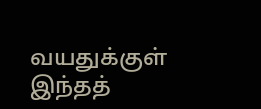வயதுக்குள் இந்தத்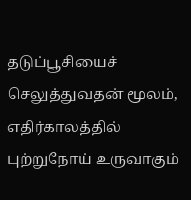தடுப்பூசியைச் செலுத்துவதன் மூலம், எதிர்காலத்தில் புற்றுநோய் உருவாகும்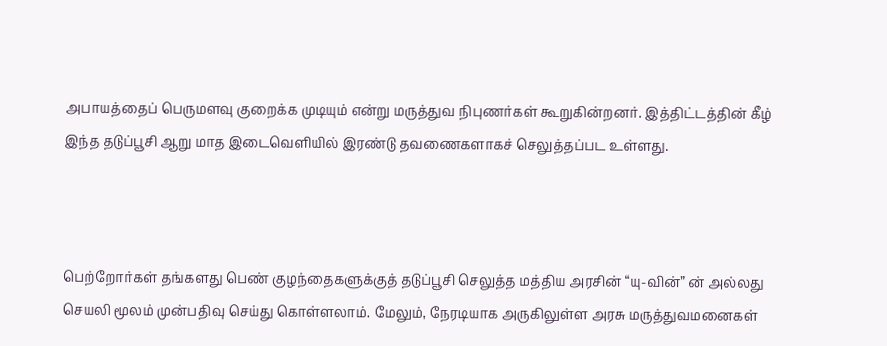அபாயத்தைப் பெருமளவு குறைக்க முடியும் என்று மருத்துவ நிபுணர்கள் கூறுகின்றனர். இத்திட்டத்தின் கீழ் இந்த தடுப்பூசி ஆறு மாத இடைவெளியில் இரண்டு தவணைகளாகச் செலுத்தப்பட உள்ளது.



பெற்றோர்கள் தங்களது பெண் குழந்தைகளுக்குத் தடுப்பூசி செலுத்த மத்திய அரசின் “யு-வின்” ன் அல்லது செயலி மூலம் முன்பதிவு செய்து கொள்ளலாம். மேலும், நேரடியாக அருகிலுள்ள அரசு மருத்துவமனைகள்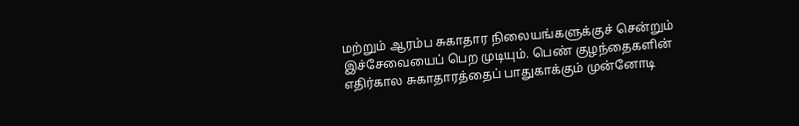மற்றும் ஆரம்ப சுகாதார நிலையங்களுக்குச் சென்றும் இச்சேவையைப் பெற முடியும். பெண் குழந்தைகளின் எதிர்கால சுகாதாரத்தைப் பாதுகாக்கும் முன்னோடி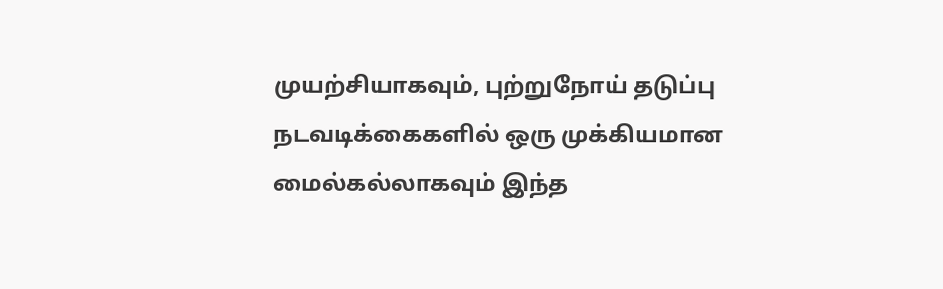முயற்சியாகவும், புற்றுநோய் தடுப்பு நடவடிக்கைகளில் ஒரு முக்கியமான மைல்கல்லாகவும் இந்த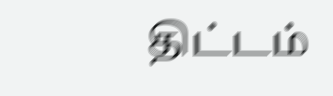திட்டம்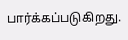பார்க்கப்படுகிறது.